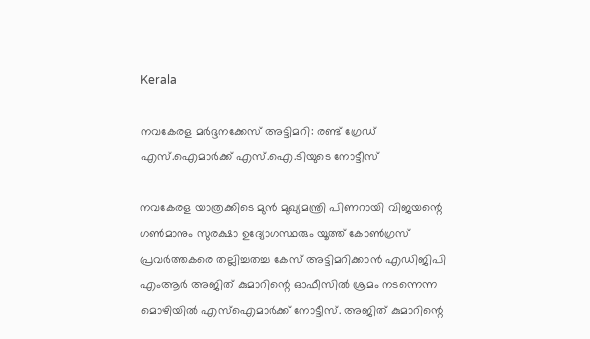Kerala

നവകേരള മർദ്ദനക്കേസ് അട്ടിമറി: രണ്ട് ഗ്രേഡ് എസ്.ഐമാർക്ക് എസ്.ഐ.ടിയുടെ നോട്ടീസ്

നവകേരള യാത്രക്കിടെ മുന്‍ മുഖ്യമന്ത്രി പിണറായി വിജയന്റെ ഗണ്‍മാനും സുരക്ഷാ ഉദ്യോഗസ്ഥരും യൂത്ത് കോണ്‍ഗ്രസ് പ്രവര്‍ത്തകരെ തല്ലിച്ചതച്ച കേസ് അട്ടിമറിക്കാന്‍ എഡിജിപി എംആര്‍ അജിത് കുമാറിന്റെ ഓഫീസില്‍ ശ്രമം നടന്നെന്ന മൊഴിയില്‍ എസ്‌ഐമാര്‍ക്ക് നോട്ടീസ്. അജിത് കുമാറിന്റെ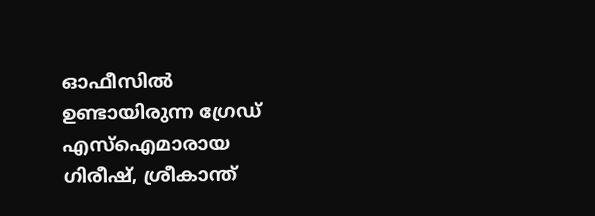ഓഫീസില്‍ ഉണ്ടായിരുന്ന ഗ്രേഡ് എസ്‌ഐമാരായ ഗിരീഷ്, ശ്രീകാന്ത്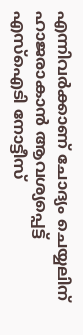എന്നിവര്‍ക്കാണ് ചോദ്യം ചെയ്യലിന് ഹാജരാകാന്‍ ആവശ്യപ്പെട്ട് എസ്‌ഐടി നോട്ടീസ്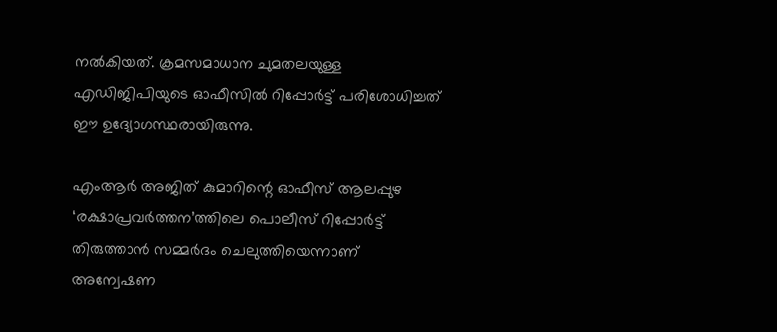നല്‍കിയത്. ക്രമസമാധാന ചുമതലയുള്ള എഡിജിപിയുടെ ഓഫീസില്‍ റിപ്പോര്‍ട്ട് പരിശോധിച്ചത് ഈ ഉദ്യോഗസ്ഥരായിരുന്നു.

എംആര്‍ അജിത് കുമാറിന്റെ ഓഫീസ് ആലപ്പുഴ ‘രക്ഷാപ്രവര്‍ത്തന’ത്തിലെ പൊലീസ് റിപ്പോര്‍ട്ട് തിരുത്താന്‍ സമ്മര്‍ദം ചെലുത്തിയെന്നാണ് അന്വേഷണ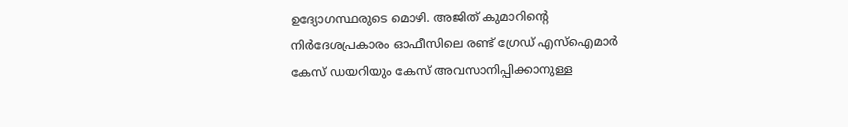ഉദ്യോഗസ്ഥരുടെ മൊഴി. അജിത് കുമാറിന്റെ നിര്‍ദേശപ്രകാരം ഓഫീസിലെ രണ്ട് ഗ്രേഡ് എസ്‌ഐമാര്‍ കേസ് ഡയറിയും കേസ് അവസാനിപ്പിക്കാനുള്ള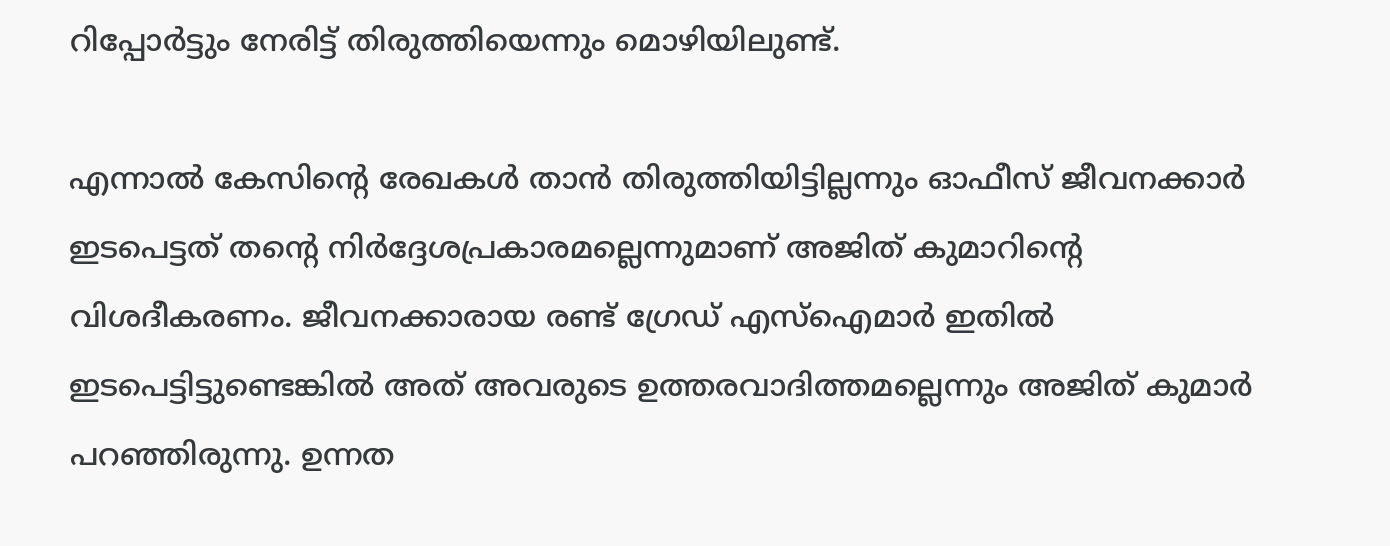റിപ്പോര്‍ട്ടും നേരിട്ട് തിരുത്തിയെന്നും മൊഴിയിലുണ്ട്.

എന്നാല്‍ കേസിന്റെ രേഖകള്‍ താന്‍ തിരുത്തിയിട്ടില്ലന്നും ഓഫീസ് ജീവനക്കാര്‍ ഇടപെട്ടത് തന്റെ നിര്‍ദ്ദേശപ്രകാരമല്ലെന്നുമാണ് അജിത് കുമാറിന്റെ വിശദീകരണം. ജീവനക്കാരായ രണ്ട് ഗ്രേഡ് എസ്‌ഐമാര്‍ ഇതില്‍ ഇടപെട്ടിട്ടുണ്ടെങ്കില്‍ അത് അവരുടെ ഉത്തരവാദിത്തമല്ലെന്നും അജിത് കുമാര്‍ പറഞ്ഞിരുന്നു. ഉന്നത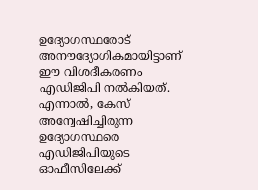ഉദ്യോഗസ്ഥരോട് അനൗദ്യോഗികമായിട്ടാണ് ഈ വിശദീകരണം എഡിജിപി നല്‍കിയത്. എന്നാല്‍, കേസ് അന്വേഷിച്ചിരുന്ന ഉദ്യോഗസ്ഥരെ എഡിജിപിയുടെ ഓഫീസിലേക്ക്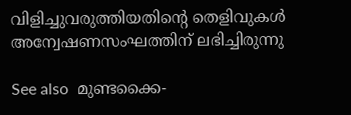വിളിച്ചുവരുത്തിയതിന്റെ തെളിവുകള്‍ അന്വേഷണസംഘത്തിന് ലഭിച്ചിരുന്നു

See also  മുണ്ടക്കൈ-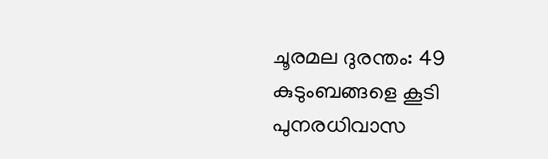ചൂരമല ദുരന്തം: 49 കുടുംബങ്ങളെ കൂടി പുനരധിവാസ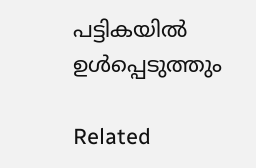പട്ടികയിൽ ഉൾപ്പെടുത്തും

Related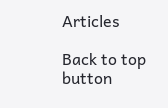Articles

Back to top button